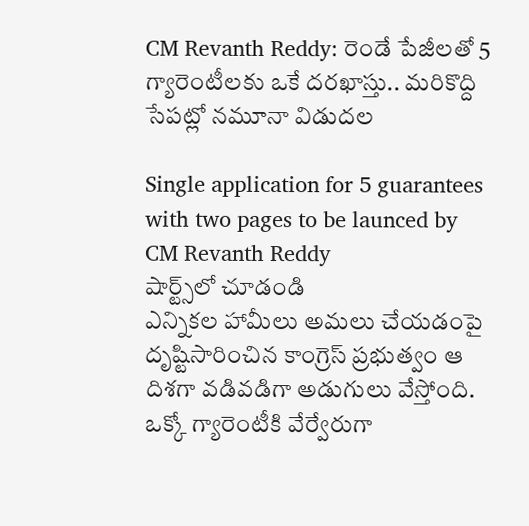CM Revanth Reddy: రెండే పేజీలతో 5 గ్యారెంటీలకు ఒకే దరఖాస్తు.. మరికొద్ది సేపట్లో నమూనా విడుదల

Single application for 5 guarantees with two pages to be launced by CM Revanth Reddy
షార్ట్స్‌లో చూడండి
ఎన్నికల హామీలు అమలు చేయడంపై దృష్టిసారించిన కాంగ్రెస్ ప్రభుత్వం ఆ దిశగా వడివడిగా అడుగులు వేస్తోంది. ఒక్కో గ్యారెంటీకి వేర్వేరుగా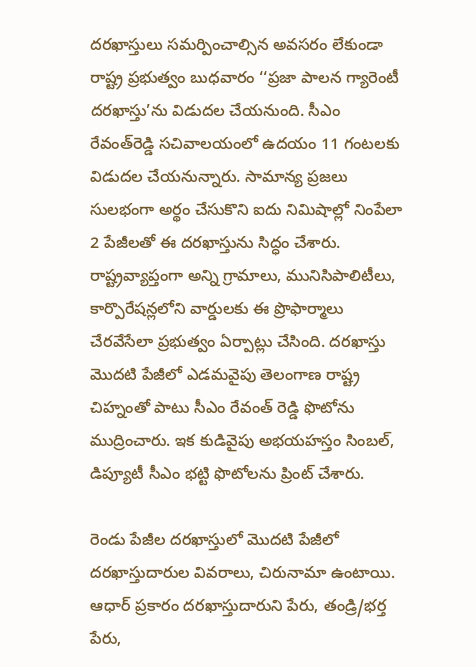దరఖాస్తులు సమర్పించాల్సిన అవసరం లేకుండా రాష్ట్ర ప్రభుత్వం బుధవారం ‘‘ప్రజా పాలన గ్యారెంటీ దరఖాస్తు’ను విడుదల చేయనుంది. సీఎం రేవంత్‌రెడ్డి సచివాలయంలో ఉదయం 11 గంటలకు విడుదల చేయనున్నారు. సామాన్య ప్రజలు సులభంగా అర్థం చేసుకొని ఐదు నిమిషాల్లో నింపేలా 2 పేజీలతో ఈ దరఖాస్తును సిద్ధం చేశారు. రాష్ట్రవ్యాప్తంగా అన్ని గ్రామాలు, మునిసిపాలిటీలు, కార్పొరేషన్లలోని వార్డులకు ఈ ప్రొఫార్మాలు చేరవేసేలా ప్రభుత్వం ఏర్పాట్లు చేసింది. దరఖాస్తు మొదటి పేజీలో ఎడమవైపు తెలంగాణ రాష్ట్ర చిహ్నంతో పాటు సీఎం రేవంత్‌ రెడ్డి ఫొటోను ముద్రించారు. ఇక కుడివైపు అభయహస్తం సింబల్‌, డిప్యూటీ సీఎం భట్టి ఫొటోలను ప్రింట్ చేశారు.

రెండు పేజీల దరఖాస్తులో మొదటి పేజీలో దరఖాస్తుదారుల వివరాలు, చిరునామా ఉంటాయి.  ఆధార్ ప్రకారం దరఖాస్తుదారుని పేరు, తండ్రి/భర్త పేరు,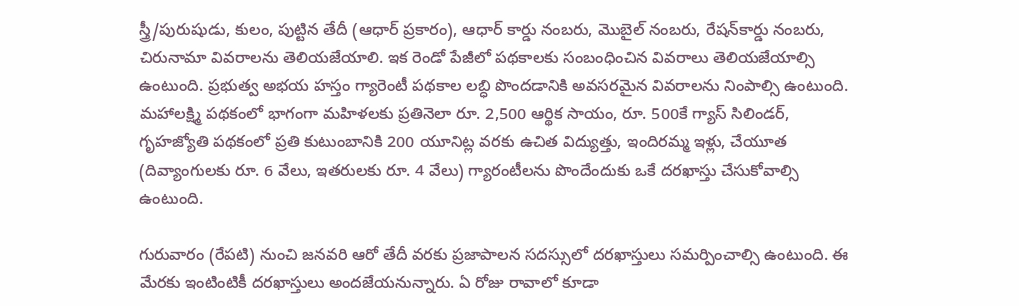స్త్రీ/పురుషుడు, కులం, పుట్టిన తేదీ (ఆధార్‌ ప్రకారం), ఆధార్‌ కార్డు నంబరు, మొబైల్‌ నంబరు, రేషన్‌కార్డు నంబరు, చిరునామా వివరాలను తెలియజేయాలి. ఇక రెండో పేజీలో పథకాలకు సంబంధించిన వివరాలు తెలియజేయాల్సి ఉంటుంది. ప్రభుత్వ అభయ హస్తం గ్యారెంటీ పథకాల లబ్ధి పొందడానికి అవసరమైన వివరాలను నింపాల్సి ఉంటుంది. మహాలక్ష్మి పథకంలో భాగంగా మహిళలకు ప్రతినెలా రూ. 2,500 ఆర్థిక సాయం, రూ. 500కే గ్యాస్‌ సిలిండర్‌, గృహజ్యోతి పథకంలో ప్రతి కుటుంబానికి 200 యూనిట్ల వరకు ఉచిత విద్యుత్తు, ఇందిరమ్మ ఇళ్లు, చేయూత (దివ్యాంగులకు రూ. 6 వేలు, ఇతరులకు రూ. 4 వేలు) గ్యారంటీలను పొందేందుకు ఒకే దరఖాస్తు చేసుకోవాల్సి ఉంటుంది.

గురువారం (రేపటి) నుంచి జనవరి ఆరో తేదీ వరకు ప్రజాపాలన సదస్సులో దరఖాస్తులు సమర్పించాల్సి ఉంటుంది. ఈ మేరకు ఇంటింటికీ దరఖాస్తులు అందజేయనున్నారు. ఏ రోజు రావాలో కూడా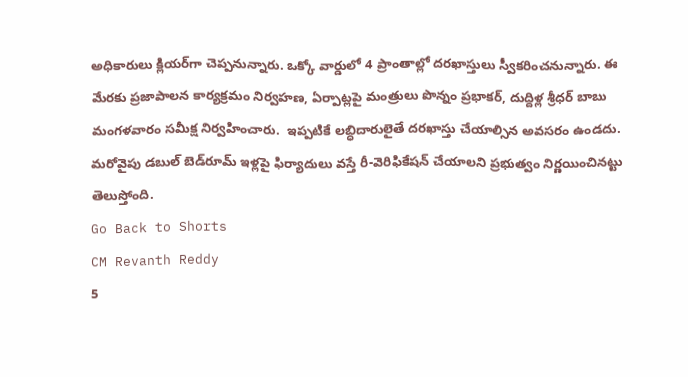అధికారులు క్లియర్‌గా చెప్పనున్నారు. ఒక్కో వార్డులో 4 ప్రాంతాల్లో దరఖాస్తులు స్వీకరించనున్నారు. ఈ మేరకు ప్రజాపాలన కార్యక్రమం నిర్వహణ, ఏర్పాట్లపై మంత్రులు పొన్నం ప్రభాకర్, దుద్దిళ్ల శ్రీధర్ బాబు మంగళవారం సమీక్ష నిర్వహించారు.  ఇప్పటికే లబ్ధిదారులైతే దరఖాస్తు చేయాల్సిన అవసరం ఉండదు. మరోవైపు డబుల్ బెడ్‌రూమ్ ఇళ్లపై ఫిర్యాదులు వస్తే రీ-వెరిఫికేషన్ చేయాలని ప్రభుత్వం నిర్ణయించినట్టు తెలుస్తోంది.
Go Back to Shorts
CM Revanth Reddy
5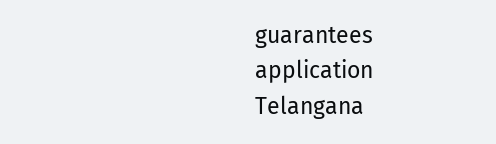guarantees
application
Telangana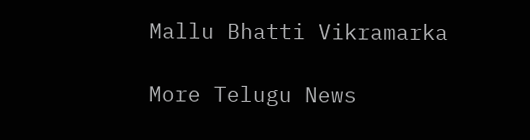Mallu Bhatti Vikramarka

More Telugu News